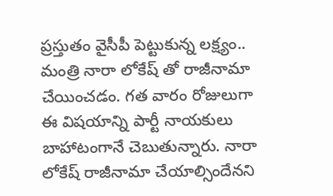ప్రస్తుతం వైసీపీ పెట్టుకున్న లక్ష్యం.. మంత్రి నారా లోకేష్ తో రాజీనామా చేయించడం. గత వారం రోజులుగా ఈ విషయాన్ని పార్టీ నాయకులు బాహాటంగానే చెబుతున్నారు. నారా లోకేష్ రాజీనామా చేయాల్సిందేనని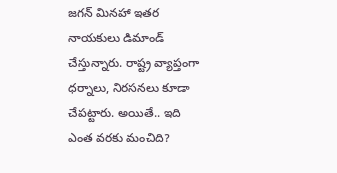జగన్ మినహా ఇతర నాయకులు డిమాండ్ చేస్తున్నారు. రాష్ట్ర వ్యాప్తంగా ధర్నాలు, నిరసనలు కూడా చేపట్టారు. అయితే.. ఇది ఎంత వరకు మంచిది?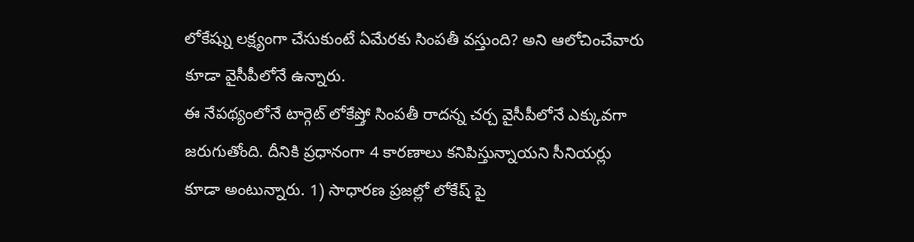లోకేష్ను లక్ష్యంగా చేసుకుంటే ఏమేరకు సింపతీ వస్తుంది? అని ఆలోచించేవారు కూడా వైసీపీలోనే ఉన్నారు.
ఈ నేపథ్యంలోనే టార్గెట్ లోకేష్తో సింపతీ రాదన్న చర్చ వైసీపీలోనే ఎక్కువగా జరుగుతోంది. దీనికి ప్రధానంగా 4 కారణాలు కనిపిస్తున్నాయని సీనియర్లు కూడా అంటున్నారు. 1) సాధారణ ప్రజల్లో లోకేష్ పై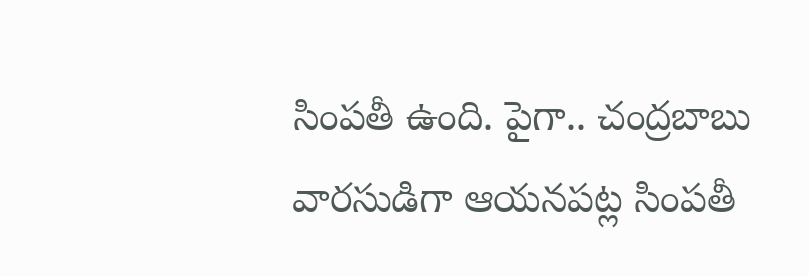సింపతీ ఉంది. పైగా.. చంద్రబాబు వారసుడిగా ఆయనపట్ల సింపతీ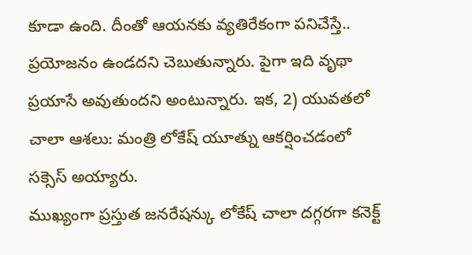కూడా ఉంది. దీంతో ఆయనకు వ్యతిరేకంగా పనిచేస్తే.. ప్రయోజనం ఉండదని చెబుతున్నారు. పైగా ఇది వృథా ప్రయాసే అవుతుందని అంటున్నారు. ఇక, 2) యువతలో చాలా ఆశలు: మంత్రి లోకేష్ యూత్ను ఆకర్షించడంలో సక్సెస్ అయ్యారు.
ముఖ్యంగా ప్రస్తుత జనరేషన్కు లోకేష్ చాలా దగ్గరగా కనెక్ట్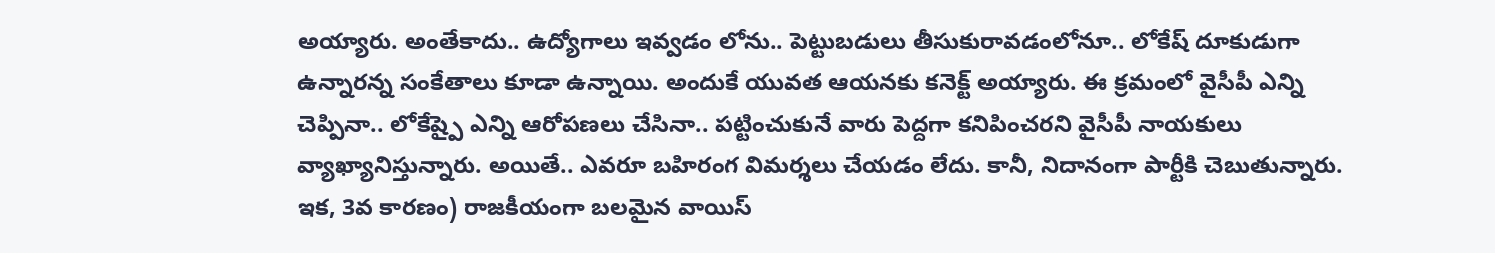అయ్యారు. అంతేకాదు.. ఉద్యోగాలు ఇవ్వడం లోను.. పెట్టుబడులు తీసుకురావడంలోనూ.. లోకేష్ దూకుడుగా ఉన్నారన్న సంకేతాలు కూడా ఉన్నాయి. అందుకే యువత ఆయనకు కనెక్ట్ అయ్యారు. ఈ క్రమంలో వైసీపీ ఎన్ని చెప్పినా.. లోకేష్పై ఎన్ని ఆరోపణలు చేసినా.. పట్టించుకునే వారు పెద్దగా కనిపించరని వైసీపీ నాయకులు వ్యాఖ్యానిస్తున్నారు. అయితే.. ఎవరూ బహిరంగ విమర్శలు చేయడం లేదు. కానీ, నిదానంగా పార్టీకి చెబుతున్నారు.
ఇక, 3వ కారణం) రాజకీయంగా బలమైన వాయిస్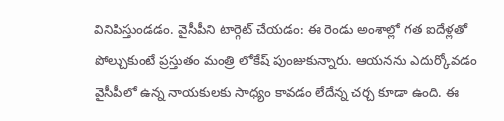వినిపిస్తుండడం. వైసీపీని టార్గెట్ చేయడం: ఈ రెండు అంశాల్లో గత ఐదేళ్లతో పోల్చుకుంటే ప్రస్తుతం మంత్రి లోకేష్ పుంజుకున్నారు. ఆయనను ఎదుర్కోవడం వైసీపీలో ఉన్న నాయకులకు సాధ్యం కావడం లేదేన్న చర్చ కూడా ఉంది. ఈ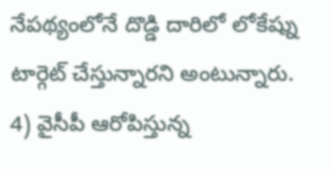నేపథ్యంలోనే దొడ్డి దారిలో లోకేష్ను టార్గెట్ చేస్తున్నారని అంటున్నారు.
4) వైసీపీ ఆరోపిస్తున్న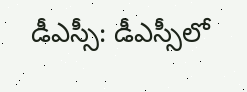డీఎస్సీ: డీఎస్సీలో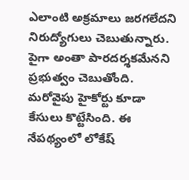ఎలాంటి అక్రమాలు జరగలేదని నిరుద్యోగులు చెబుతున్నారు. పైగా అంతా పారదర్శకమేనని ప్రభుత్వం చెబుతోంది. మరోవైపు హైకోర్టు కూడా కేసులు కొట్టేసింది. ఈ నేపథ్యంలో లోకేష్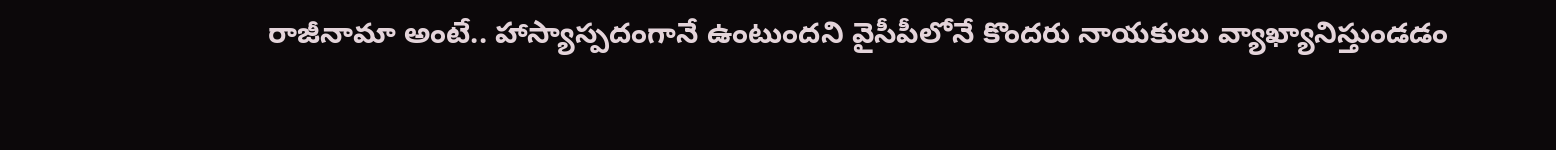రాజీనామా అంటే.. హాస్యాస్పదంగానే ఉంటుందని వైసీపీలోనే కొందరు నాయకులు వ్యాఖ్యానిస్తుండడం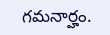గమనార్హం.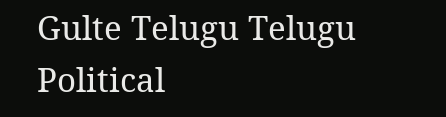Gulte Telugu Telugu Political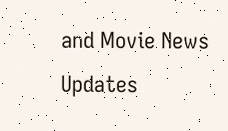and Movie News Updates